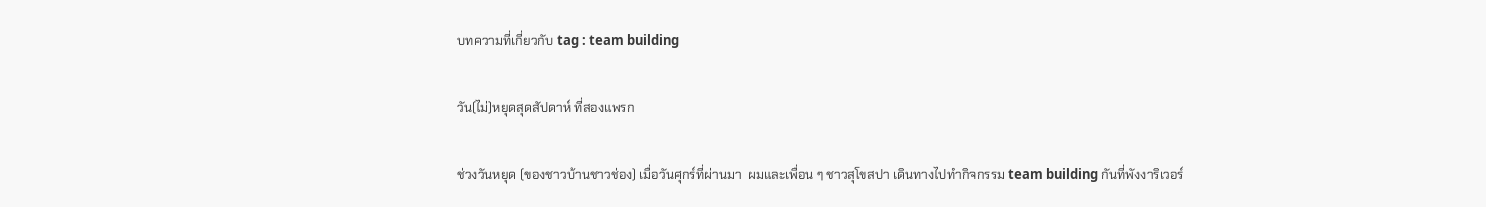บทความที่เกี่ยวกับ tag : team building

วัน(ไม่)หยุดสุดสัปดาห์ ที่สองแพรก

ช่วงวันหยุด (ของชาวบ้านชาวช่อง) เมื่อวันศุกร์ที่ผ่านมา  ผมและเพื่อน ๆ ชาวสุโขสปา เดินทางไปทำกิจกรรม team building กันที่พังงาริเวอร์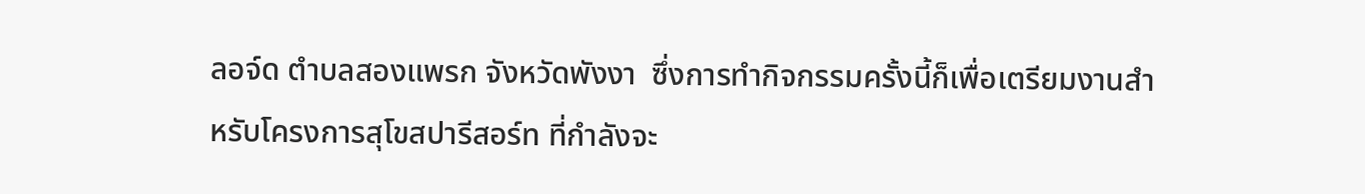ลอจ์ด ตำบลสองแพรก จังหวัดพังงา  ซึ่งการทำกิจกรรมครั้งนี้ก็เพื่อเตรียมงานสำหรับโครงการสุโขสปารีสอร์ท ที่กำลังจะ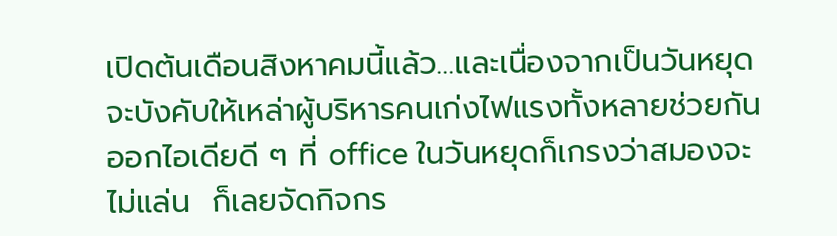เปิดต้นเดือนสิงหาคมนี้แล้ว…และเนื่องจากเป็นวันหยุด จะบังคับให้เหล่าผู้บริหารคนเก่งไฟแรงทั้งหลายช่วยกันออกไอเดียดี ๆ ที่ office ในวันหยุดก็เกรงว่าสมองจะไม่แล่น  ก็เลยจัดกิจกร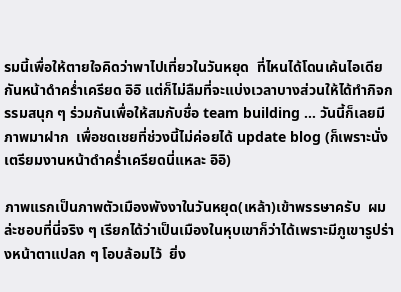รมนี้เพื่อให้ตายใจคิดว่าพาไปเที่ยวในวันหยุด  ที่ไหนได้โดนเค้นไอเดียกันหน้าดำคร่ำเครียด อิอิ แต่ก็ไม่ลืมที่จะแบ่งเวลาบางส่วนให้ได้ทำกิจกรรมสนุก ๆ ร่วมกันเพื่อให้สมกับชื่อ team building … วันนี้ก็เลยมีภาพมาฝาก  เพื่อชดเชยที่ช่วงนี้ไม่ค่อยได้ update blog (ก็เพราะนั่งเตรียมงานหน้าดำคร่ำเครียดนี่แหละ อิอิ)

ภาพแรกเป็นภาพตัวเมืองพังงาในวันหยุด(เหล้า)เข้าพรรษาครับ  ผมล่ะชอบที่นี่จริง ๆ เรียกได้ว่าเป็นเมืองในหุบเขาก็ว่าได้เพราะมีภูเขารูปร่างหน้าตาแปลก ๆ โอบล้อมไว้  ยิ่ง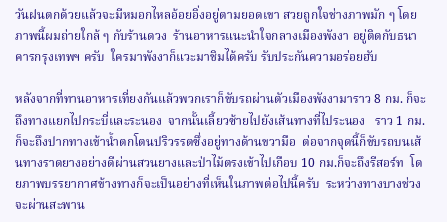วันฝนตกด้วยแล้วจะมีหมอกไหลอ้อยอิ่งอยู่ตามยอดเขา สวยถูกใจช่างภาพมัก ๆ โดยภาพนี้ผมถ่ายใกล้ ๆ กับร้านดวง  ร้านอาหารแนะนำใจกลางเมืองพังงา อยู่ติดกับธนาคารกรุงเทพฯ ครับ  ใครมาพังงาก็แวะมาชิมได้ครับ รับประกันความอร่อยฮับ

หลังจากที่ทานอาหารเที่ยงกันแล้วพวกเราก็ขับรถผ่านตัวเมืองพังงามาราว 8 กม. ก็จะถึงทางแยกไปกระบี่และระนอง  จากนั้นเลี้ยวซ้ายไปยังเส้นทางที่ไประนอง   ราว 1 กม.ก็จะถึงปากทางเข้าน้ำตกโตนปริวรรตซึ่งอยู่ทางด้านขวามือ  ต่อจากจุดนี้ก็ขับรถบนเส้นทางราดยางอย่างดีผ่านสวนยางและป่าไม้ตรงเข้าไปเกือบ 10 กม.ก็จะถึงรีสอร์ท  โดยภาพบรรยากาศข้างทางก็จะเป็นอย่างที่เห็นในภาพต่อไปนี้ครับ  ระหว่างทางบางช่วงจะผ่านสะพาน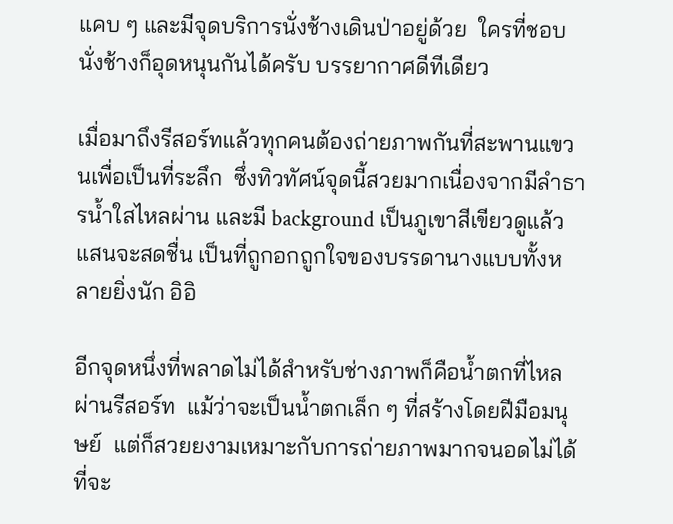แคบ ๆ และมีจุดบริการนั่งช้างเดินป่าอยู่ด้วย  ใครที่ชอบนั่งช้างก็อุดหนุนกันได้ครับ บรรยากาศดีทีเดียว

เมื่อมาถึงรีสอร์ทแล้วทุกคนต้องถ่ายภาพกันที่สะพานแขวนเพื่อเป็นที่ระลึก  ซึ่งทิวทัศน์จุดนี้สวยมากเนื่องจากมีลำธารน้ำใสไหลผ่าน และมี background เป็นภูเขาสีเขียวดูแล้วแสนจะสดชื่น เป็นที่ถูกอกถูกใจของบรรดานางแบบทั้งหลายยิ่งนัก อิอิ

อีกจุดหนึ่งที่พลาดไม่ได้สำหรับช่างภาพก็คือน้ำตกที่ไหลผ่านรีสอร์ท  แม้ว่าจะเป็นน้ำตกเล็ก ๆ ที่สร้างโดยฝีมือมนุษย์  แต่ก็สวยยงามเหมาะกับการถ่ายภาพมากจนอดไม่ได้ที่จะ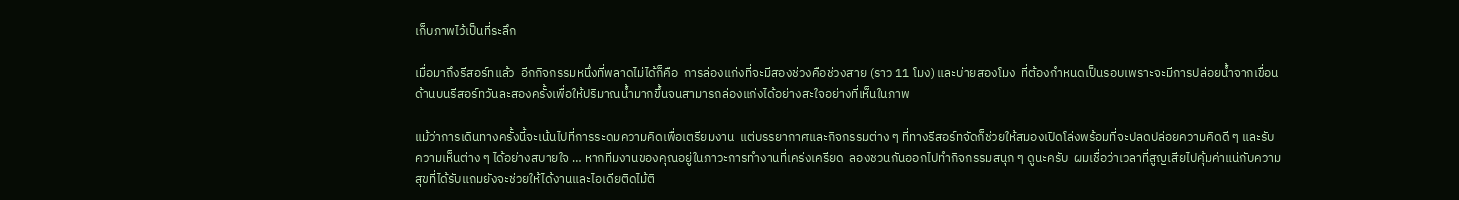เก็บภาพไว้เป็นที่ระลึก

เมื่อมาถึงรีสอร์ทแล้ว  อีกกิจกรรมหนึ่งที่พลาดไม่ได้ก็คือ  การล่องแก่งที่จะมีสองช่วงคือช่วงสาย (ราว 11 โมง) และบ่ายสองโมง  ที่ต้องกำหนดเป็นรอบเพราะจะมีการปล่อยน้ำจากเขื่อนด้านบนรีสอร์ทวันละสองครั้งเพื่อให้ปริมาณน้ำมากขึ้นจนสามารถล่องแก่งได้อย่างสะใจอย่างที่เห็นในภาพ

แม้ว่าการเดินทางครั้งนี้จะเน้นไปที่การระดมความคิดเพื่อเตรียมงาน  แต่บรรยากาศและกิจกรรมต่าง ๆ ที่ทางรีสอร์ทจัดก็ช่วยให้สมองเปิดโล่งพร้อมที่จะปลดปล่อยความคิดดี ๆ และรับความเห็นต่าง ๆ ได้อย่างสบายใจ … หากทีมงานของคุณอยู่ในภาวะการทำงานที่เคร่งเครียด  ลองชวนกันออกไปทำกิจกรรมสนุก ๆ ดูนะครับ  ผมเชื่อว่าเวลาที่สูญเสียไปคุ้มค่าแน่กับความสุขที่ได้รับแถมยังจะช่วยให้ได้งานและไอเดียติดไม้ติ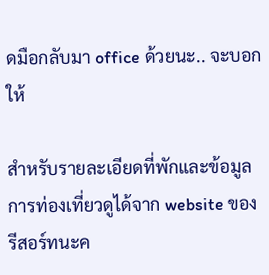ดมือกลับมา office ด้วยนะ.. จะบอกให้

สำหรับรายละเอียดที่พักและข้อมูลการท่องเที่ยวดูได้จาก website ของรีสอร์ทนะค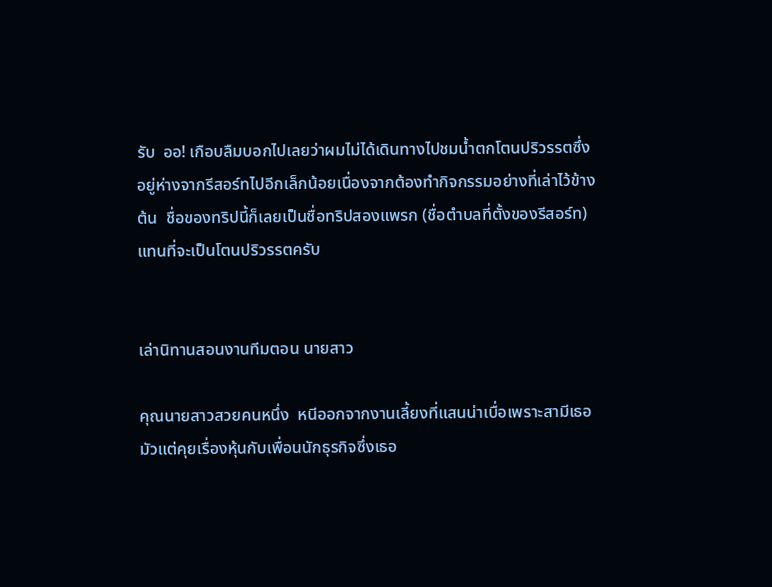รับ  ออ! เกือบลืมบอกไปเลยว่าผมไม่ได้เดินทางไปชมน้ำตกโตนปริวรรตซึ่งอยู่ห่างจากรีสอร์ทไปอีกเล็กน้อยเนื่องจากต้องทำกิจกรรมอย่างที่เล่าไว้ข้างต้น  ชื่อของทริปนี้ก็เลยเป็นชื่อทริปสองแพรก (ชื่อตำบลที่ตั้งของรีสอร์ท) แทนที่จะเป็นโตนปริวรรตครับ


เล่านิทานสอนงานทีมตอน นายสาว

คุณนายสาวสวยคนหนึ่ง  หนีออกจากงานเลี้ยงที่แสนน่าเบื่อเพราะสามีเธอมัวแต่คุยเรื่องหุ้นกับเพื่อนนักธุรกิจซึ่งเธอ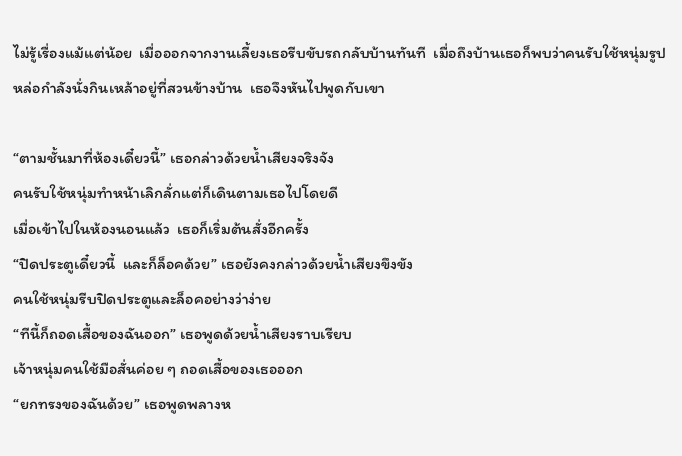ไม่รู้เรื่องแม้แต่น้อย  เมื่อออกจากงานเลี้ยงเธอรีบขับรถกลับบ้านทันที  เมื่อถึงบ้านเธอก็พบว่าคนรับใช้หนุ่มรูปหล่อกำลังนั่งกินเหล้าอยู่ที่สวนข้างบ้าน  เธอจึงหันไปพูดกับเขา

“ตามชั้นมาที่ห้องเดี๋ยวนี้” เธอกล่าวด้วยน้ำเสียงจริงจัง
คนรับใช้หนุ่มทำหน้าเลิกลั่กแต่ก็เดินตามเธอไปโดยดี
เมื่อเข้าไปในห้องนอนแล้ว  เธอก็เริ่มต้นสั่งอีกครั้ง
“ปิดประตูเดี๋ยวนี้  และก็ล็อคด้วย” เธอยังคงกล่าวด้วยน้ำเสียงขึงขัง
คนใช้หนุ่มรีบปิดประตูและล็อคอย่างว่าง่าย
“ทีนี้ก็ถอดเสื้อของฉันออก” เธอพูดด้วยน้ำเสียงราบเรียบ
เจ้าหนุ่มคนใช้มือสั่นค่อย ๆ ถอดเสื้อของเธอออก
“ยกทรงของฉันด้วย” เธอพูดพลางห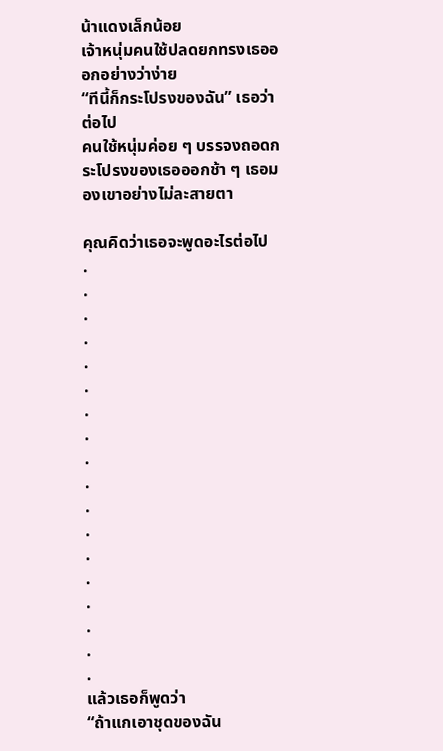น้าแดงเล็กน้อย
เจ้าหนุ่มคนใช้ปลดยกทรงเธอออกอย่างว่าง่าย
“ทีนี้ก็กระโปรงของฉัน” เธอว่าต่อไป
คนใช้หนุ่มค่อย ๆ บรรจงถอดกระโปรงของเธอออกช้า ๆ เธอมองเขาอย่างไม่ละสายตา

คุณคิดว่าเธอจะพูดอะไรต่อไป
.
.
.
.
.
.
.
.
.
.
.
.
.
.
.
.
.
.
แล้วเธอก็พูดว่า
“ถ้าแกเอาชุดของฉัน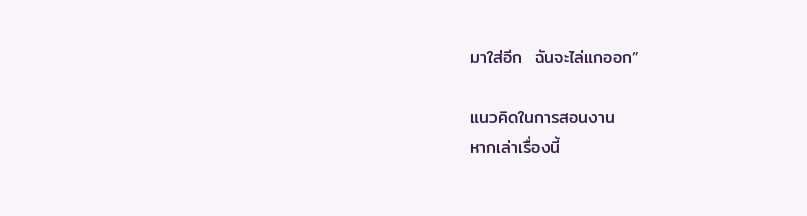มาใส่อีก  ฉันจะไล่แกออก”

แนวคิดในการสอนงาน
หากเล่าเรื่องนี้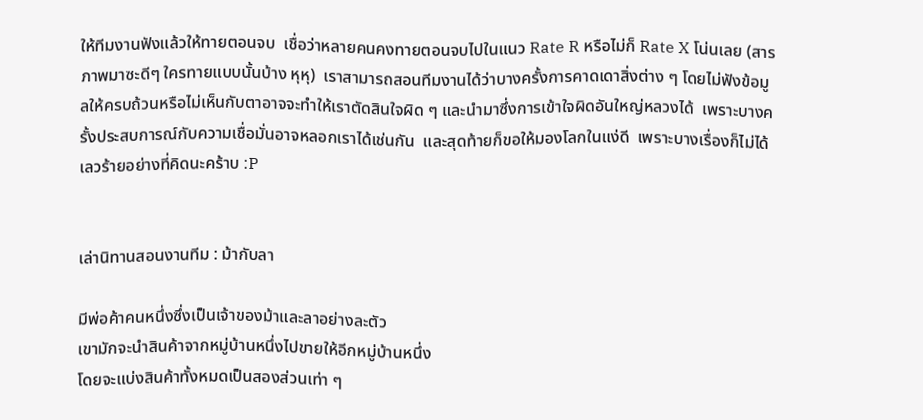ให้ทีมงานฟังแล้วให้ทายตอนจบ  เชื่อว่าหลายคนคงทายตอนจบไปในแนว Rate R หรือไม่ก็ Rate X โน่นเลย (สารภาพมาซะดีๆ ใครทายแบบนั้นบ้าง หุหุ)  เราสามารถสอนทีมงานได้ว่าบางครั้งการคาดเดาสิ่งต่าง ๆ โดยไม่ฟังข้อมูลให้ครบถ้วนหรือไม่เห็นกับตาอาจจะทำให้เราตัดสินใจผิด ๆ และนำมาซึ่งการเข้าใจผิดอันใหญ่หลวงได้  เพราะบางครั้งประสบการณ์กับความเชื่อมั่นอาจหลอกเราได้เช่นกัน  และสุดท้ายก็ขอให้มองโลกในแง่ดี  เพราะบางเรื่องก็ไม่ได้เลวร้ายอย่างที่คิดนะคร้าบ :P


เล่านิทานสอนงานทีม : ม้ากับลา

มีพ่อค้าคนหนึ่งซึ่งเป็นเจ้าของม้าและลาอย่างละตัว
เขามักจะนำสินค้าจากหมู่บ้านหนึ่งไปขายให้อีกหมู่บ้านหนึ่ง
โดยจะแบ่งสินค้าทั้งหมดเป็นสองส่วนเท่า ๆ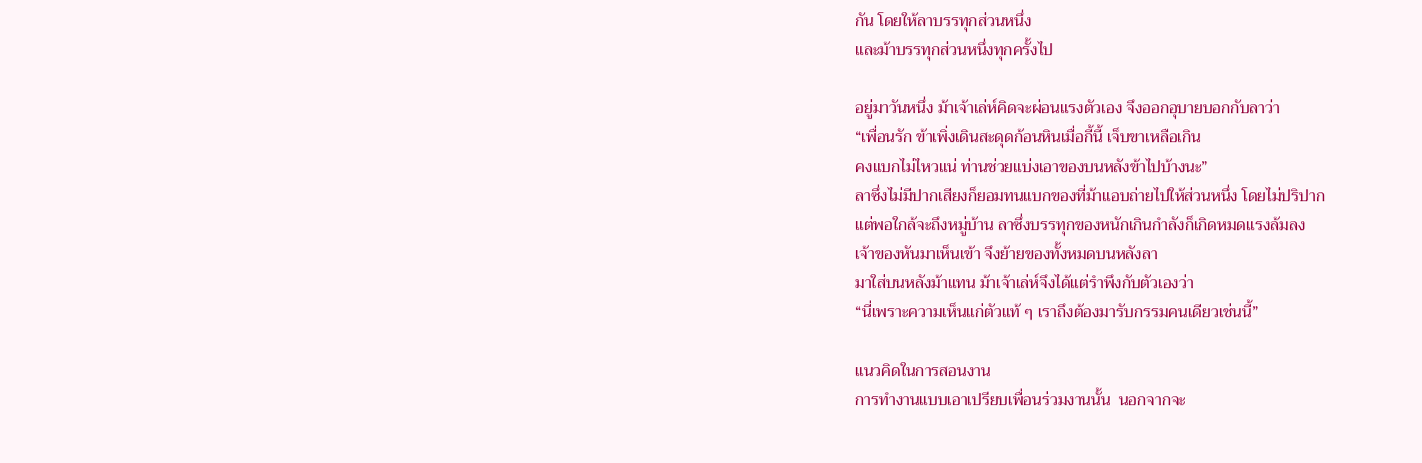กัน โดยให้ลาบรรทุกส่วนหนึ่ง
และม้าบรรทุกส่วนหนึ่งทุกครั้งไป

อยู่มาวันหนึ่ง ม้าเจ้าเล่ห์คิดจะผ่อนแรงตัวเอง จึงออกอุบายบอกกับลาว่า
“เพื่อนรัก ข้าเพิ่งเดินสะดุดก้อนหินเมื่อกี้นี้ เจ็บขาเหลือเกิน
คงแบกไม่ไหวแน่ ท่านช่วยแบ่งเอาของบนหลังข้าไปบ้างนะ”
ลาซึ่งไม่มีปากเสียงก็ยอมทนแบกของที่ม้าแอบถ่ายไปให้ส่วนหนึ่ง โดยไม่ปริปาก
แต่พอใกล้จะถึงหมู่บ้าน ลาซึ่งบรรทุกของหนักเกินกำลังก็เกิดหมดแรงล้มลง
เจ้าของหันมาเห็นเข้า จึงย้ายของทั้งหมดบนหลังลา
มาใส่บนหลังม้าแทน ม้าเจ้าเล่ห์จึงได้แต่รำพึงกับตัวเองว่า
“นี่เพราะความเห็นแก่ตัวแท้ ๆ เราถึงต้องมารับกรรมคนเดียวเช่นนี้”

แนวคิดในการสอนงาน
การทำงานแบบเอาเปรียบเพื่อนร่วมงานนั้น  นอกจากจะ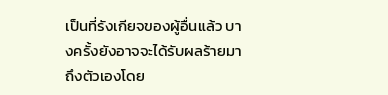เป็นที่รังเกียจของผู้อื่นแล้ว บางครั้งยังอาจจะได้รับผลร้ายมาถึงตัวเองโดย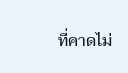ที่คาดไม่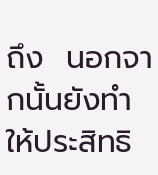ถึง  นอกจากนั้นยังทำให้ประสิทธิ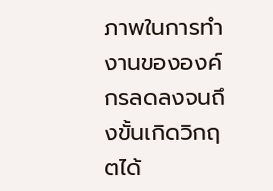ภาพในการทำงานขององค์กรลดลงจนถึงขั้นเกิดวิกฤตได้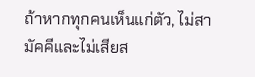ถ้าหากทุกคนเห็นแก่ตัว, ไม่สามัคคีและไม่เสียส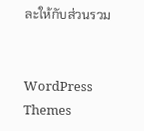ละให้กับส่วนรวม


WordPress Themes